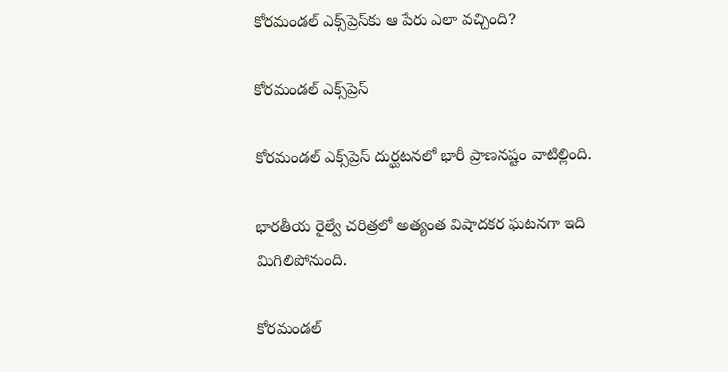కోరమండల్ ఎక్స్‌ప్రెస్‌కు ఆ పేరు ఎలా వచ్చింది?

కోరమండల్ ఎక్స్‌ప్రెస్

కోరమండల్ ఎక్స్‌ప్రెస్‌ దుర్ఘటనలో భారీ ప్రాణనష్టం వాటిల్లింది.

భారతీయ రైల్వే చరిత్రలో అత్యంత విషాదకర ఘటనగా ఇది మిగిలిపోనుంది.

కోరమండల్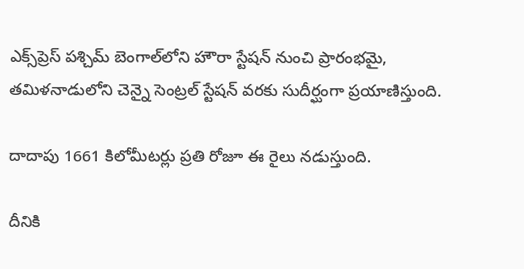ఎక్స్‌ప్రెస్‌ పశ్చిమ్ బెంగాల్‌లోని హౌరా స్టేషన్ నుంచి ప్రారంభమై, తమిళనాడులోని చెన్నై సెంట్రల్ స్టేషన్ వరకు సుదీర్ఘంగా ప్రయాణిస్తుంది.

దాదాపు 1661 కిలోమీటర్లు ప్రతి రోజూ ఈ రైలు నడుస్తుంది.

దీనికి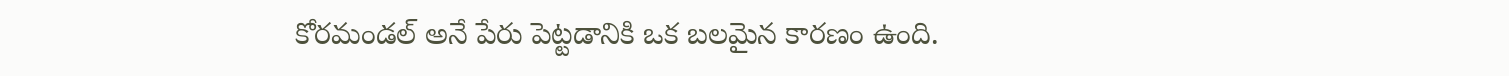కోరమండల్ అనే పేరు పెట్టడానికి ఒక బలమైన కారణం ఉంది.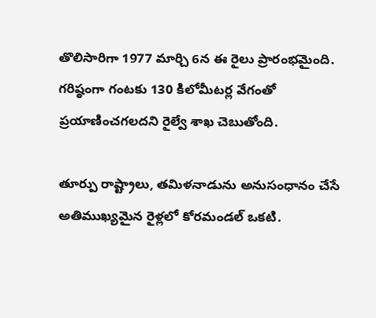తొలిసారిగా 1977 మార్చి 6న ఈ రైలు ప్రారంభమైంది. గరిష్ఠంగా గంటకు 130 కిలోమీటర్ల వేగంతో ప్రయాణించగలదని రైల్వే శాఖ చెబుతోంది.

తూర్పు రాష్ట్రాలు, తమిళనాడును అనుసంధానం చేసే అతిముఖ్యమైన రైళ్లలో కోరమండల్ ఒకటి.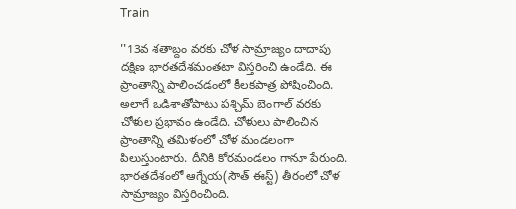Train

''13వ శతాబ్దం వరకు చోళ సామ్రాజ్యం దాదాపు దక్షిణ భారతదేశమంతటా విస్తరించి ఉండేది. ఈ ప్రాంతాన్ని పాలించడంలో కీలకపాత్ర పోషించింది. అలాగే ఒడిశాతోపాటు పశ్చిమ్ బెంగాల్ వరకు చోళుల ప్రభావం ఉండేది. చోళులు పాలించిన ప్రాంతాన్ని తమిళంలో చోళ మండలంగా పిలుస్తుంటారు. దీనికి కోరమండలం గానూ పేరుంది. భారతదేశంలో ఆగ్నేయ(సౌత్ ఈస్ట్) తీరంలో చోళ సామ్రాజ్యం విస్తరించింది.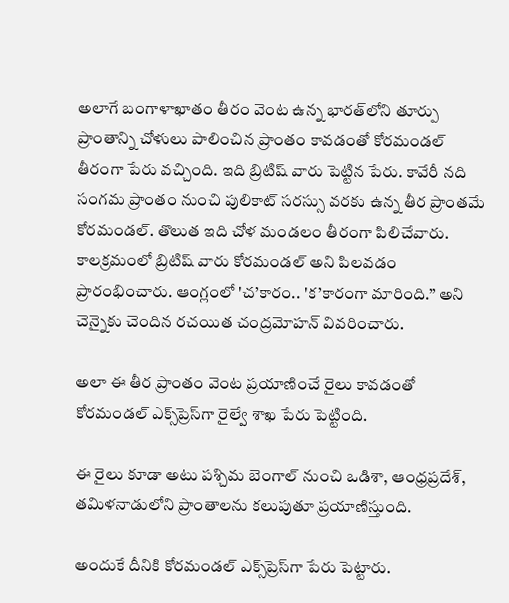అలాగే బంగాళాఖాతం తీరం వెంట ఉన్న భారత్‌లోని తూర్పు ప్రాంతాన్ని చోళులు పాలించిన ప్రాంతం కావడంతో కోరమండల్ తీరంగా పేరు వచ్చింది. ఇది బ్రిటిష్ వారు పెట్టిన పేరు. కావేరీ నది సంగమ ప్రాంతం నుంచి పులికాట్ సరస్సు వరకు ఉన్న తీర ప్రాంతమే కోరమండల్. తొలుత ఇది చోళ మండలం తీరంగా పిలిచేవారు. కాలక్రమంలో బ్రిటిష్ వారు కోరమండల్ అని పిలవడం ప్రారంభించారు. ఆంగ్లంలో 'చ’కారం.. 'క’కారంగా మారింది.’’ అని చెన్నైకు చెందిన రచయిత చంద్రమోహన్ వివరించారు.

అలా ఈ తీర ప్రాంతం వెంట ప్రయాణించే రైలు కావడంతో కోరమండల్ ఎక్స్‌ప్రెస్‌గా రైల్వే శాఖ పేరు పెట్టింది.

ఈ రైలు కూడా అటు పశ్చిమ బెంగాల్ నుంచి ఒడిశా, ఆంధ్రప్రదేశ్, తమిళనాడులోని ప్రాంతాలను కలుపుతూ ప్రయాణిస్తుంది.

అందుకే దీనికి కోరమండల్ ఎక్స్‌ప్రెస్‌గా పేరు పెట్టారు.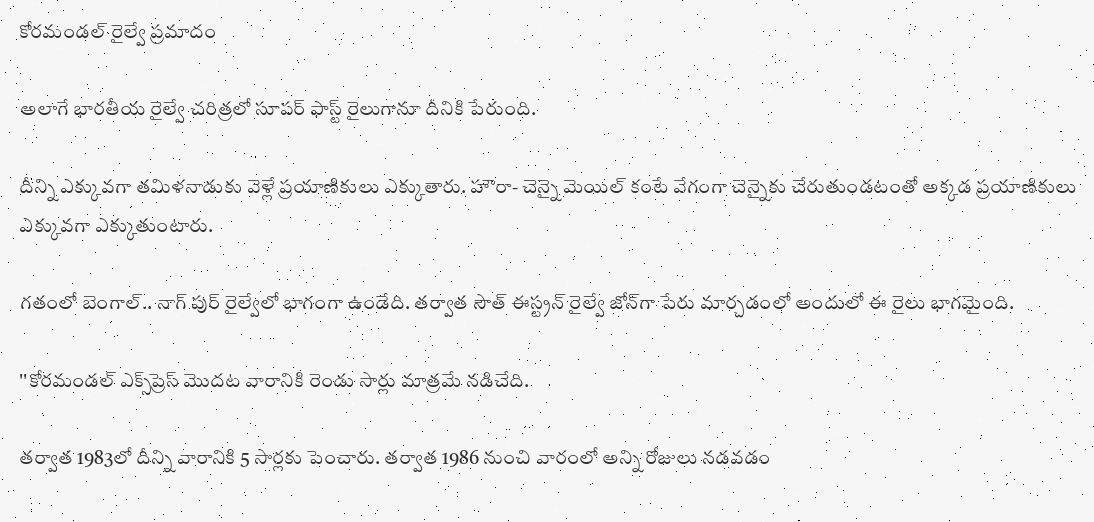కోరమండల్ రైల్వే ప్రమాదం

అలాగే భారతీయ రైల్వే చరిత్రలో సూపర్ ఫాస్ట్ రైలుగానూ దీనికి పేరుంది.

దీన్ని ఎక్కువగా తమిళనాడుకు వెళ్లే ప్రయాణికులు ఎక్కుతారు. హౌరా- చెన్నై మెయిల్ కంటే వేగంగా చెన్నైకు చేరుతుండటంతో అక్కడ ప్రయాణికులు ఎక్కువగా ఎక్కుతుంటారు.

గతంలో బెంగాల్.. నాగ్ పుర్ రైల్వేలో భాగంగా ఉండేది. తర్వాత సౌత్ ఈస్ట్రన్ రైల్వే జోన్‌గా పేరు మార్చడంలో అందులో ఈ రైలు భాగమైంది.

''కోరమండల్ ఎక్స్‌ప్రెస్‌ మొదట వారానికి రెండు సార్లు మాత్రమే నడిచేది.

తర్వాత 1983లో దీన్ని వారానికి 5 సార్లకు పెంచారు. తర్వాత 1986 నుంచి వారంలో అన్ని రోజులు నడవడం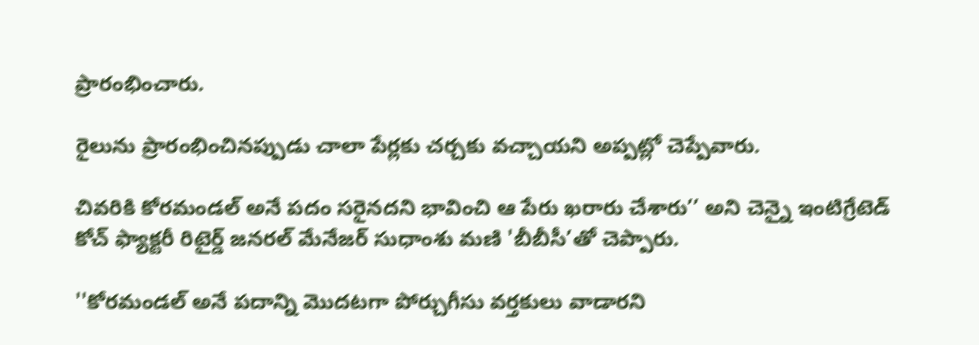ప్రారంభించారు.

రైలును ప్రారంభించినప్పుడు చాలా పేర్లకు చర్చకు వచ్చాయని అప్పట్లో చెప్పేవారు.

చివరికి కోరమండల్ అనే పదం సరైనదని భావించి ఆ పేరు ఖరారు చేశారు’’ అని చెన్నై ఇంటిగ్రేటెడ్ కోచ్ ఫ్యాక్టరీ రిటైర్డ్ జనరల్ మేనేజర్ సుధాంశు మణి 'బీబీసీ’తో చెప్పారు.

''కోరమండల్ అనే పదాన్ని మొదటగా పోర్చుగీసు వర్తకులు వాడారని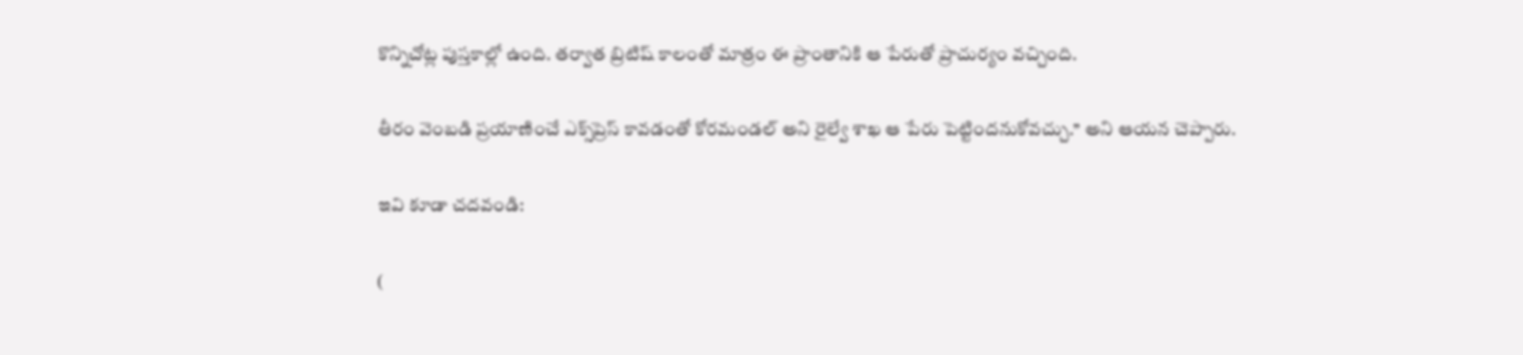కొన్నిచోట్ల పుస్తకాల్లో ఉంది. తర్వాత బ్రిటిష్ కాలంతో మాత్రం ఈ ప్రాంతానికి ఆ పేరుతో ప్రాచుర్యం వచ్చింది.

తీరం వెంబడి ప్రయాణించే ఎక్స్‌ప్రెస్ కావడంతో కోరమండల్ అని రైల్వే శాఖ ఆ పేరు పెట్టిందనుకోవచ్చు.’’ అని ఆయన చెప్పారు.

ఇవి కూడా చదవండి:

(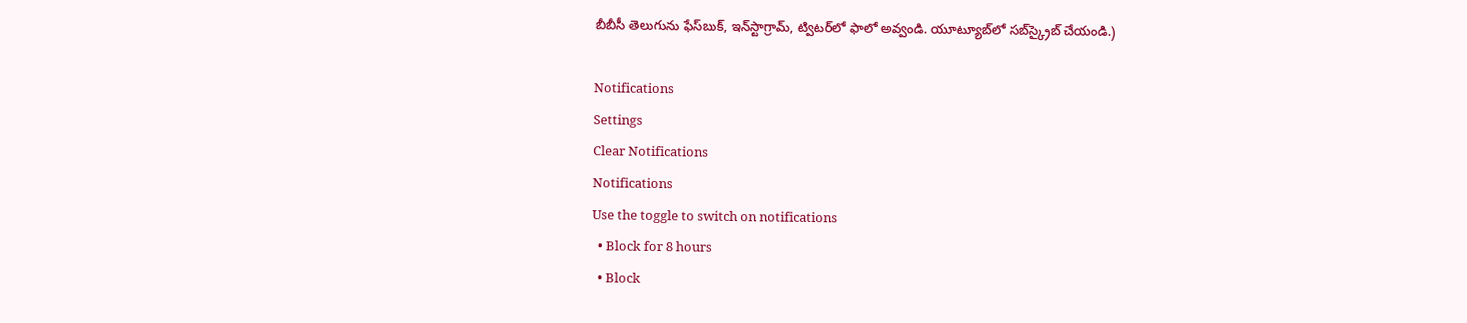బీబీసీ తెలుగును ఫేస్‌బుక్, ఇన్‌స్టాగ్రామ్‌, ట్విటర్‌లో ఫాలో అవ్వండి. యూట్యూబ్‌లో సబ్‌స్క్రైబ్ చేయండి.)

Notifications
Settings
Clear Notifications
Notifications
Use the toggle to switch on notifications
  • Block for 8 hours
  • Block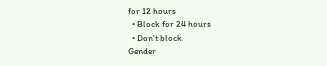for 12 hours
  • Block for 24 hours
  • Don't block
Gender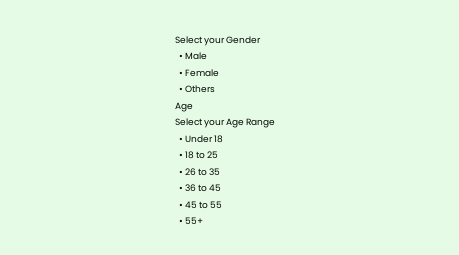Select your Gender
  • Male
  • Female
  • Others
Age
Select your Age Range
  • Under 18
  • 18 to 25
  • 26 to 35
  • 36 to 45
  • 45 to 55
  • 55+